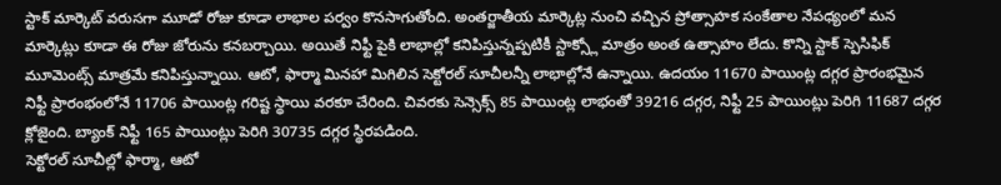స్టాక్ మార్కెట్ వరుసగా మూడో రోజు కూడా లాభాల పర్వం కొనసాగుతోంది. అంతర్జాతీయ మార్కెట్ల నుంచి వచ్చిన ప్రోత్సాహక సంకేతాల నేపధ్యంలో మన మార్కెట్లు కూడా ఈ రోజు జోరును కనబర్చాయి. అయితే నిఫ్టీ పైకి లాభాల్లో కనిపిస్తున్నప్పటికీ స్టాక్స్లో మాత్రం అంత ఉత్సాహం లేదు. కొన్ని స్టాక్ స్పెసిఫిక్ మూమెంట్స్ మాత్రమే కనిపిస్తున్నాయి. ఆటో, ఫార్మా మినహా మిగిలిన సెక్టోరల్ సూచీలన్నీ లాభాల్లోనే ఉన్నాయి. ఉదయం 11670 పాయింట్ల దగ్గర ప్రారంభమైన నిఫ్టీ ప్రారంభంలోనే 11706 పాయింట్ల గరిష్ట స్థాయి వరకూ చేరింది. చివరకు సెన్సెక్స్ 85 పాయింట్ల లాభంతో 39216 దగ్గర, నిఫ్టీ 25 పాయింట్లు పెరిగి 11687 దగ్గర క్లోజైంది. బ్యాంక్ నిఫ్టీ 165 పాయింట్లు పెరిగి 30735 దగ్గర స్థిరపడింది.
సెక్టోరల్ సూచీల్లో ఫార్మా, ఆటో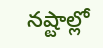నష్టాల్లో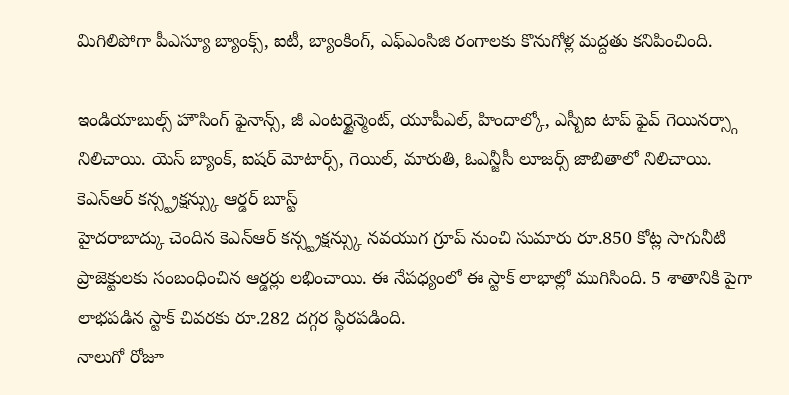మిగిలిపోగా పీఎస్యూ బ్యాంక్స్, ఐటీ, బ్యాంకింగ్, ఎఫ్ఎంసిజి రంగాలకు కొనుగోళ్ల మద్దతు కనిపించింది.

ఇండియాబుల్స్ హౌసింగ్ ఫైనాన్స్, జీ ఎంటర్టైన్మెంట్, యూపీఎల్, హిందాల్కో, ఎస్బీఐ టాప్ ఫైవ్ గెయినర్స్గా నిలిచాయి. యెస్ బ్యాంక్, ఐషర్ మోటార్స్, గెయిల్, మారుతి, ఓఎన్జీసీ లూజర్స్ జాబితాలో నిలిచాయి.
కెఎన్ఆర్ కన్స్ట్రక్షన్స్కు ఆర్డర్ బూస్ట్
హైదరాబాద్కు చెందిన కెఎన్ఆర్ కన్స్ట్రక్షన్స్కు నవయుగ గ్రూప్ నుంచి సుమారు రూ.850 కోట్ల సాగునీటి ప్రాజెక్టులకు సంబంధించిన ఆర్డర్లు లభించాయి. ఈ నేపధ్యంలో ఈ స్టాక్ లాభాల్లో ముగిసింది. 5 శాతానికి పైగా లాభపడిన స్టాక్ చివరకు రూ.282 దగ్గర స్థిరపడింది.
నాలుగో రోజూ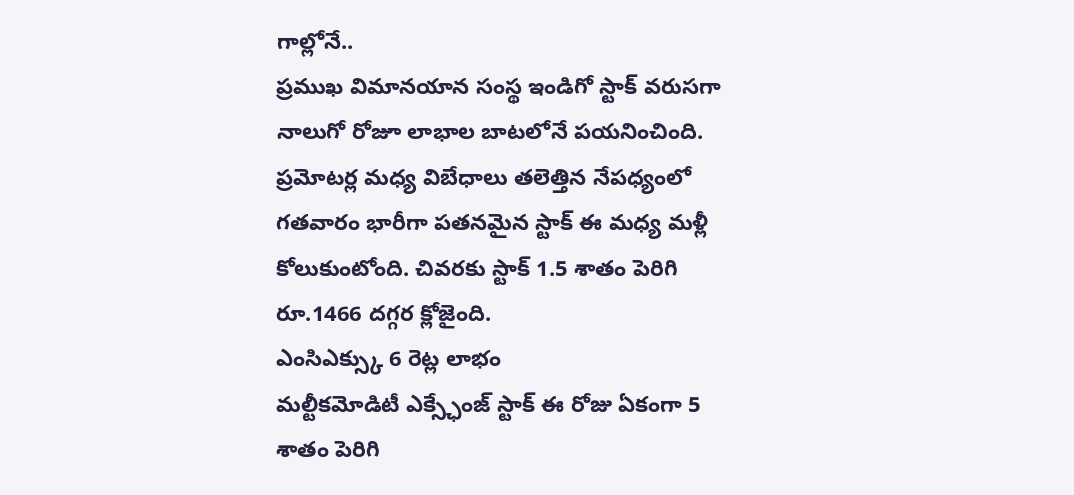గాల్లోనే..
ప్రముఖ విమానయాన సంస్థ ఇండిగో స్టాక్ వరుసగా నాలుగో రోజూ లాభాల బాటలోనే పయనించింది. ప్రమోటర్ల మధ్య విబేధాలు తలెత్తిన నేపధ్యంలో గతవారం భారీగా పతనమైన స్టాక్ ఈ మధ్య మళ్లీ కోలుకుంటోంది. చివరకు స్టాక్ 1.5 శాతం పెరిగి రూ.1466 దగ్గర క్లోజైంది.
ఎంసిఎక్స్కు 6 రెట్ల లాభం
మల్టీకమోడిటీ ఎక్స్ఛేంజ్ స్టాక్ ఈ రోజు ఏకంగా 5 శాతం పెరిగి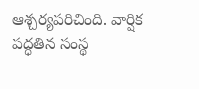ఆశ్చర్యపరిచింది. వార్షిక పద్ధతిన సంస్థ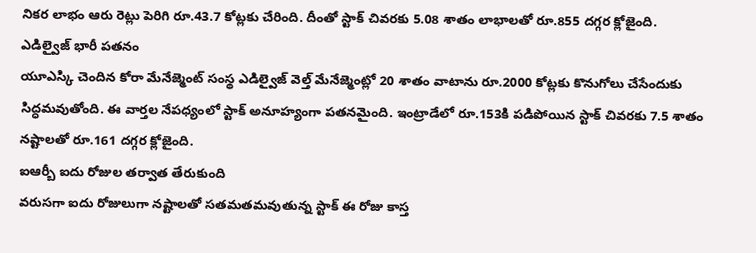నికర లాభం ఆరు రెట్లు పెరిగి రూ.43.7 కోట్లకు చేరింది. దీంతో స్టాక్ చివరకు 5.08 శాతం లాభాలతో రూ.855 దగ్గర క్లోజైంది.
ఎడిల్వైజ్ భారీ పతనం
యూఎస్కి చెందిన కోరా మేనేజ్మెంట్ సంస్థ ఎడిల్వైజ్ వెల్త్ మేనేజ్మెంట్లో 20 శాతం వాటాను రూ.2000 కోట్లకు కొనుగోలు చేసేందుకు సిద్ధమవుతోంది. ఈ వార్తల నేపధ్యంలో స్టాక్ అనూహ్యంగా పతనమైంది. ఇంట్రాడేలో రూ.153కి పడిపోయిన స్టాక్ చివరకు 7.5 శాతం నష్టాలతో రూ.161 దగ్గర క్లోజైంది.
ఐఆర్బీ ఐదు రోజుల తర్వాత తేరుకుంది
వరుసగా ఐదు రోజులుగా నష్టాలతో సతమతమవుతున్న స్టాక్ ఈ రోజు కాస్త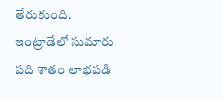తేరుకుంది. ఇంట్రాడేలో సుమారు పది శాతం లాభపడి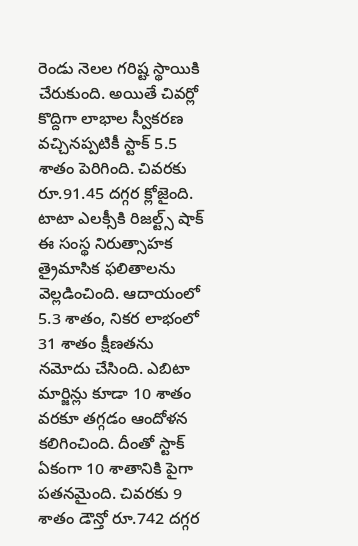రెండు నెలల గరిష్ట స్థాయికి చేరుకుంది. అయితే చివర్లో కొద్దిగా లాభాల స్వీకరణ వచ్చినప్పటికీ స్టాక్ 5.5 శాతం పెరిగింది. చివరకు రూ.91.45 దగ్గర క్లోజైంది.
టాటా ఎలక్సీకి రిజల్ట్స్ షాక్
ఈ సంస్థ నిరుత్సాహక త్రైమాసిక ఫలితాలను వెల్లడించింది. ఆదాయంలో 5.3 శాతం, నికర లాభంలో 31 శాతం క్షీణతను నమోదు చేసింది. ఎబిటా మార్జిన్లు కూడా 10 శాతం వరకూ తగ్గడం ఆందోళన కలిగించింది. దీంతో స్టాక్ ఏకంగా 10 శాతానికి పైగా పతనమైంది. చివరకు 9 శాతం డౌన్తో రూ.742 దగ్గర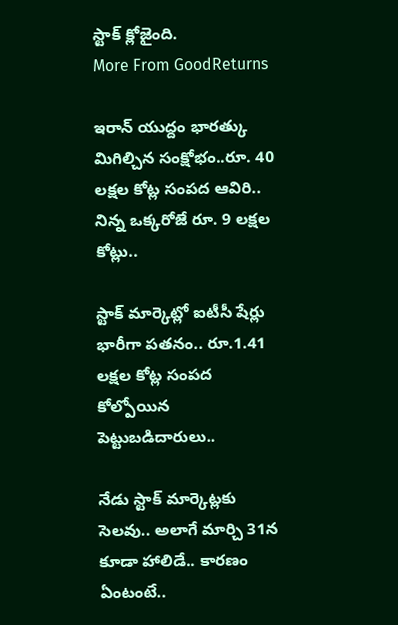స్టాక్ క్లోజైంది.
More From GoodReturns

ఇరాన్ యుద్దం భారత్కు మిగిల్చిన సంక్షోభం..రూ. 40 లక్షల కోట్ల సంపద ఆవిరి.. నిన్న ఒక్కరోజే రూ. 9 లక్షల కోట్లు..

స్టాక్ మార్కెట్లో ఐటీసీ షేర్లు భారీగా పతనం.. రూ.1.41 లక్షల కోట్ల సంపద కోల్పోయిన పెట్టుబడిదారులు..

నేడు స్టాక్ మార్కెట్లకు సెలవు.. అలాగే మార్చి 31న కూడా హాలిడే.. కారణం ఏంటంటే..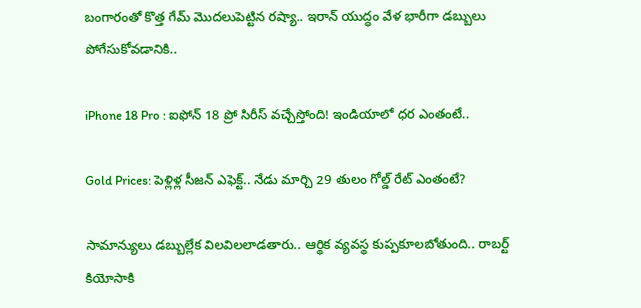బంగారంతో కొత్త గేమ్ మొదలుపెట్టిన రష్యా.. ఇరాన్ యుద్ధం వేళ భారీగా డబ్బులు పోగేసుకోవడానికి..

iPhone 18 Pro : ఐఫోన్ 18 ప్రో సిరీస్ వచ్చేస్తోంది! ఇండియాలో ధర ఎంతంటే..

Gold Prices: పెళ్లిళ్ల సీజన్ ఎఫెక్ట్.. నేడు మార్చి 29 తులం గోల్డ్ రేట్ ఎంతంటే?

సామాన్యులు డబ్బుల్లేక విలవిలలాడతారు.. ఆర్థిక వ్యవస్థ కుప్పకూలబోతుంది.. రాబర్ట్ కియోసాకి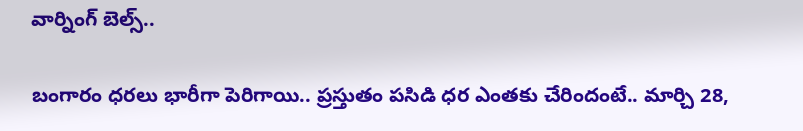వార్నింగ్ బెల్స్..

బంగారం ధరలు భారీగా పెరిగాయి.. ప్రస్తుతం పసిడి ధర ఎంతకు చేరిందంటే.. మార్చి 28,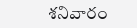శనివారం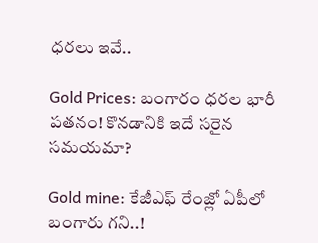ధరలు ఇవే..

Gold Prices: బంగారం ధరల భారీ పతనం! కొనడానికి ఇదే సరైన సమయమా?

Gold mine: కేజీఎఫ్ రేంజ్లో ఏపీలో బంగారు గని..!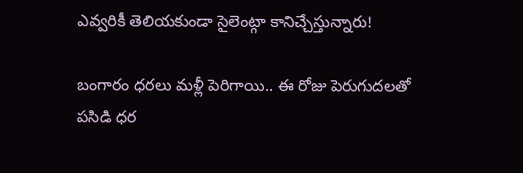ఎవ్వరికీ తెలియకుండా సైలెంట్గా కానిచ్చేస్తున్నారు!

బంగారం ధరలు మళ్లీ పెరిగాయి.. ఈ రోజు పెరుగుదలతో పసిడి ధర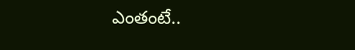ఎంతంటే..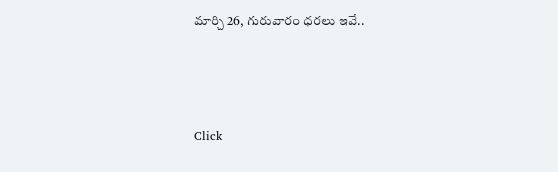మార్చి 26, గురువారం ధరలు ఇవే..



Click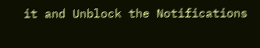it and Unblock the Notifications